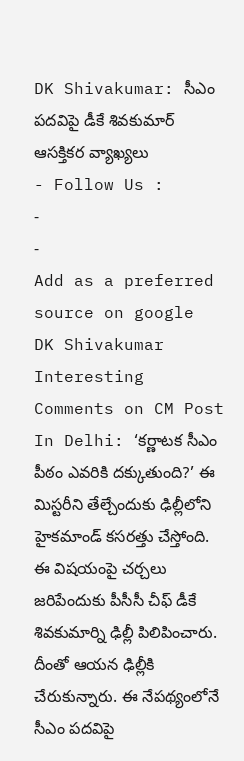DK Shivakumar: సీఎం పదవిపై డీకే శివకుమార్ ఆసక్తికర వ్యాఖ్యలు
- Follow Us :
-
-
Add as a preferred
source on google
DK Shivakumar Interesting Comments on CM Post In Delhi: ‘కర్ణాటక సీఎం పీఠం ఎవరికి దక్కుతుంది?’ ఈ మిస్టరీని తేల్చేందుకు ఢిల్లీలోని హైకమాండ్ కసరత్తు చేస్తోంది. ఈ విషయంపై చర్చలు జరిపేందుకు పీసీసీ చీఫ్ డీకే శివకుమార్ని ఢిల్లీ పిలిపించారు. దీంతో ఆయన ఢిల్లీకి చేరుకున్నారు. ఈ నేపథ్యంలోనే సీఎం పదవిపై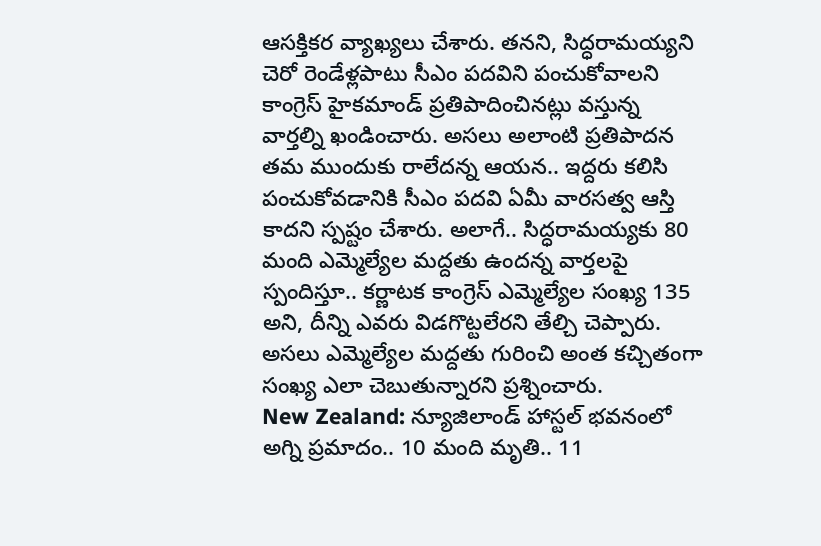ఆసక్తికర వ్యాఖ్యలు చేశారు. తనని, సిద్ధరామయ్యని చెరో రెండేళ్లపాటు సీఎం పదవిని పంచుకోవాలని కాంగ్రెస్ హైకమాండ్ ప్రతిపాదించినట్లు వస్తున్న వార్తల్ని ఖండించారు. అసలు అలాంటి ప్రతిపాదన తమ ముందుకు రాలేదన్న ఆయన.. ఇద్దరు కలిసి పంచుకోవడానికి సీఎం పదవి ఏమీ వారసత్వ ఆస్తి కాదని స్పష్టం చేశారు. అలాగే.. సిద్ధరామయ్యకు 80 మంది ఎమ్మెల్యేల మద్దతు ఉందన్న వార్తలపై స్పందిస్తూ.. కర్ణాటక కాంగ్రెస్ ఎమ్మెల్యేల సంఖ్య 135 అని, దీన్ని ఎవరు విడగొట్టలేరని తేల్చి చెప్పారు. అసలు ఎమ్మెల్యేల మద్దతు గురించి అంత కచ్చితంగా సంఖ్య ఎలా చెబుతున్నారని ప్రశ్నించారు.
New Zealand: న్యూజిలాండ్ హాస్టల్ భవనంలో అగ్ని ప్రమాదం.. 10 మంది మృతి.. 11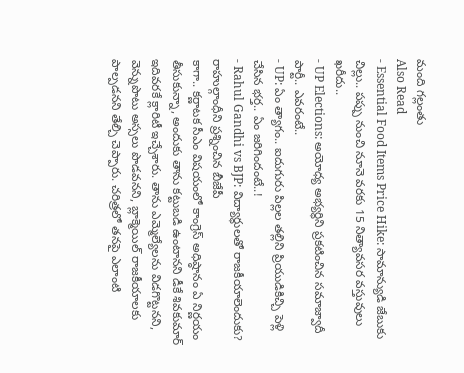మంది గల్లంతు
Also Read
- Essential Food Items Price Hike: సామాన్యుడి జేబుకు చిల్లు.. పప్పు నుంచి నూనె వరకు 15 నిత్యావసర వస్తువులు ఖరీదు..
- UP Elections: అయోధ్య అభ్యర్థిని ప్రకటించిన సమాజ్వాదీ పార్టీ.. ఎవరంటే..
- UP: ఏం త్యాగం.. ఐదుగురు పిల్లల తల్లిని ప్రియుడికిచ్చి పెళ్లి చేసిన భర్త.. ఏం జరిగిందంటే..!
- Rahul Gandhi vs BJP: విద్యార్థులతో రాజకీయాలెందుకు? రాహుల్గాంధీని ప్రశ్నించిన బీజేపీ
కాగా.. కర్ణాటక సీఎం విషయంలో కాంగ్రెస్ అధిష్ఠానం ఏ నిర్ణయం తీసుకున్నా, అందుకు తాను కట్టుబడి ఉంటానని డీకే శివకుమార్ ఇదివరకే క్లారిటీ ఇచ్చేశారు. తాను ఎమ్మెల్యేలను విడగొట్టనని, వెన్నుపొటు అస్సలు పొడవనని, బ్లాక్మెయిల్ రాజకీయాలకు పాల్పడనని తేల్చి చెప్పారు. చరిత్రలో తనపై ఎలాంటి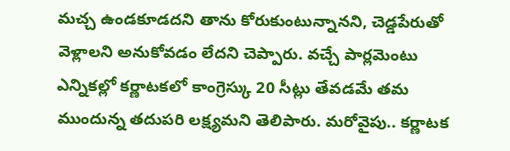మచ్చ ఉండకూడదని తాను కోరుకుంటున్నానని, చెడ్డపేరుతో వెళ్లాలని అనుకోవడం లేదని చెప్పారు. వచ్చే పార్లమెంటు ఎన్నికల్లో కర్ణాటకలో కాంగ్రెస్కు 20 సీట్లు తేవడమే తమ ముందున్న తదుపరి లక్ష్యమని తెలిపారు. మరోవైపు.. కర్ణాటక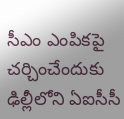సీఎం ఎంపికపై చర్చించేందుకు ఢిల్లీలోని ఏఐసీసీ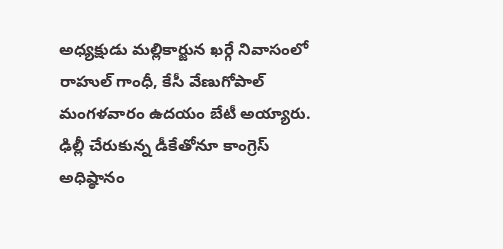అధ్యక్షుడు మల్లికార్జున ఖర్గే నివాసంలో రాహుల్ గాంధీ, కేసీ వేణుగోపాల్ మంగళవారం ఉదయం బేటీ అయ్యారు. ఢిల్లీ చేరుకున్న డీకేతోనూ కాంగ్రెస్ అధిష్ఠానం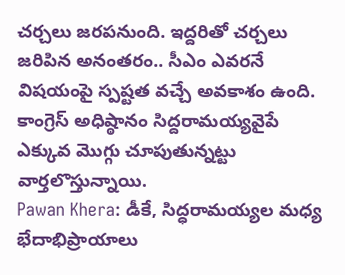చర్చలు జరపనుంది. ఇద్దరితో చర్చలు జరిపిన అనంతరం.. సీఎం ఎవరనే విషయంపై స్పష్టత వచ్చే అవకాశం ఉంది. కాంగ్రెస్ అధిష్ఠానం సిద్దరామయ్యవైపే ఎక్కువ మొగ్గు చూపుతున్నట్టు వార్తలొస్తున్నాయి.
Pawan Khera: డీకే, సిద్ధరామయ్యల మధ్య భేదాభిప్రాయాలు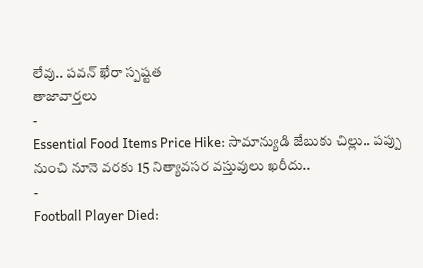లేవు.. పవన్ ఖేరా స్పష్టత
తాజావార్తలు
-
Essential Food Items Price Hike: సామాన్యుడి జేబుకు చిల్లు.. పప్పు నుంచి నూనె వరకు 15 నిత్యావసర వస్తువులు ఖరీదు..
-
Football Player Died: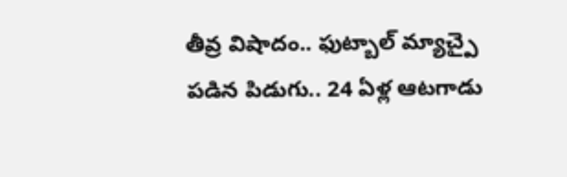తీవ్ర విషాదం.. ఫుట్బాల్ మ్యాచ్పై పడిన పిడుగు.. 24 ఏళ్ల ఆటగాడు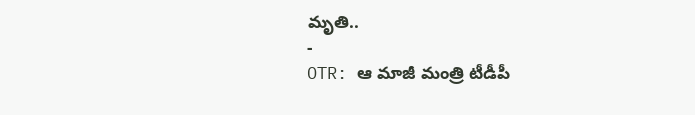మృతి..
-
OTR: ఆ మాజీ మంత్రి టీడీపీ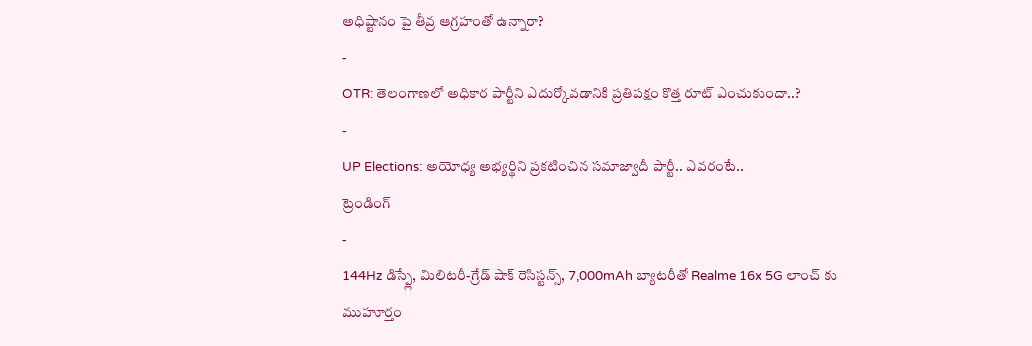అధిష్టానం పై తీవ్ర ఆగ్రహంతో ఉన్నారా?
-
OTR: తెలంగాణలో అధికార పార్టీని ఎదుర్కోవడానికి ప్రతిపక్షం కొత్త రూట్ ఎంచుకుందా..?
-
UP Elections: అయోధ్య అభ్యర్థిని ప్రకటించిన సమాజ్వాదీ పార్టీ.. ఎవరంటే..
ట్రెండింగ్
-
144Hz డిస్ప్లే, మిలిటరీ-గ్రేడ్ షాక్ రెసిస్టన్స్, 7,000mAh బ్యాటరీతో Realme 16x 5G లాంచ్ కు ముహూర్తం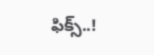ఫిక్స్..!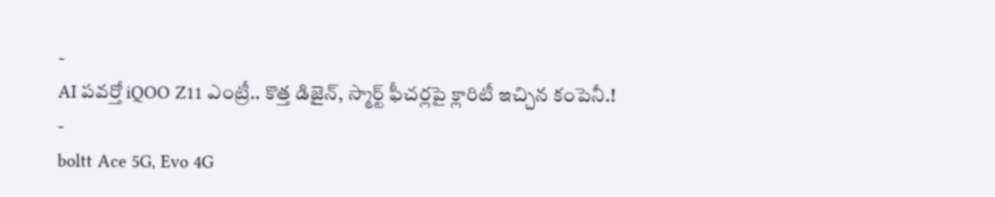-
AI పవర్తో iQOO Z11 ఎంట్రీ.. కొత్త డిజైన్, స్మార్ట్ ఫీచర్లపై క్లారిటీ ఇచ్చిన కంపెనీ.!
-
boltt Ace 5G, Evo 4G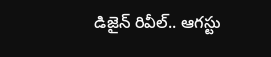డిజైన్ రివీల్.. ఆగస్టు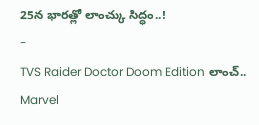25న భారత్లో లాంచ్కు సిద్ధం..!
-
TVS Raider Doctor Doom Edition లాంచ్.. Marvel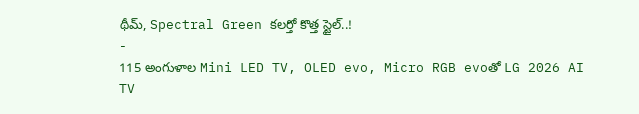థీమ్, Spectral Green కలర్తో కొత్త స్టైల్..!
-
115 అంగుళాల Mini LED TV, OLED evo, Micro RGB evoతో LG 2026 AI TV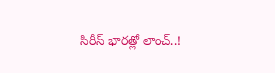సిరీస్ భారత్లో లాంచ్..!